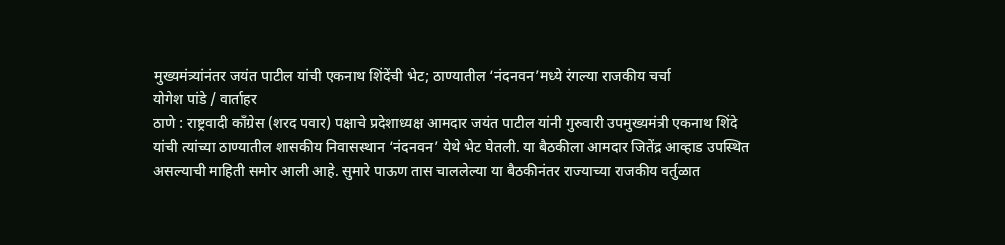मुख्यमंत्र्यांनंतर जयंत पाटील यांची एकनाथ शिंदेंची भेट; ठाण्यातील ‘नंदनवन’मध्ये रंगल्या राजकीय चर्चा
योगेश पांडे / वार्ताहर
ठाणे : राष्ट्रवादी काँग्रेस (शरद पवार) पक्षाचे प्रदेशाध्यक्ष आमदार जयंत पाटील यांनी गुरुवारी उपमुख्यमंत्री एकनाथ शिंदे यांची त्यांच्या ठाण्यातील शासकीय निवासस्थान ‘नंदनवन’ येथे भेट घेतली. या बैठकीला आमदार जितेंद्र आव्हाड उपस्थित असल्याची माहिती समोर आली आहे. सुमारे पाऊण तास चाललेल्या या बैठकीनंतर राज्याच्या राजकीय वर्तुळात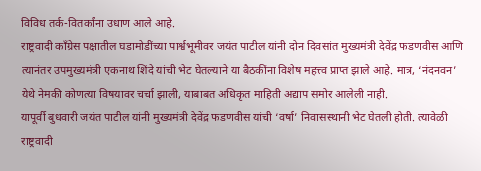विविध तर्क-वितर्कांना उधाण आले आहे.
राष्ट्रवादी काँग्रेस पक्षातील घडामोडींच्या पार्श्वभूमीवर जयंत पाटील यांनी दोन दिवसांत मुख्यमंत्री देवेंद्र फडणवीस आणि त्यानंतर उपमुख्यमंत्री एकनाथ शिंदे यांची भेट घेतल्याने या बैठकींना विशेष महत्त्व प्राप्त झाले आहे. मात्र, ‘नंदनवन’ येथे नेमकी कोणत्या विषयावर चर्चा झाली, याबाबत अधिकृत माहिती अद्याप समोर आलेली नाही.
यापूर्वी बुधवारी जयंत पाटील यांनी मुख्यमंत्री देवेंद्र फडणवीस यांची ‘वर्षा’ निवासस्थानी भेट घेतली होती. त्यावेळी राष्ट्रवादी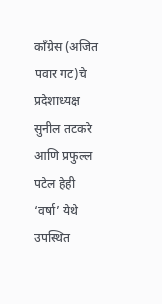काँग्रेस (अजित पवार गट)चे प्रदेशाध्यक्ष सुनील तटकरे आणि प्रफुल्ल पटेल हेही ‘वर्षा’ येथे उपस्थित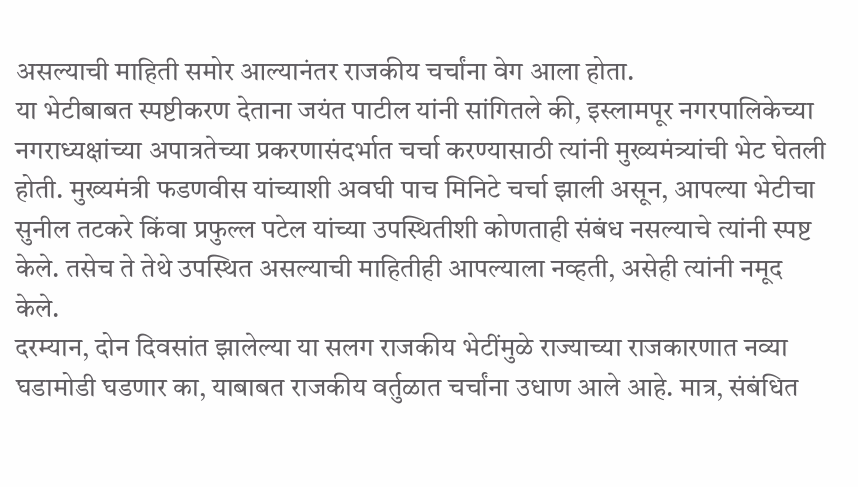असल्याची माहिती समोर आल्यानंतर राजकीय चर्चांना वेग आला होता.
या भेटीबाबत स्पष्टीकरण देताना जयंत पाटील यांनी सांगितले की, इस्लामपूर नगरपालिकेच्या नगराध्यक्षांच्या अपात्रतेच्या प्रकरणासंदर्भात चर्चा करण्यासाठी त्यांनी मुख्यमंत्र्यांची भेट घेतली होती. मुख्यमंत्री फडणवीस यांच्याशी अवघी पाच मिनिटे चर्चा झाली असून, आपल्या भेटीचा सुनील तटकरे किंवा प्रफुल्ल पटेल यांच्या उपस्थितीशी कोणताही संबंध नसल्याचे त्यांनी स्पष्ट केले. तसेच ते तेथे उपस्थित असल्याची माहितीही आपल्याला नव्हती, असेही त्यांनी नमूद केले.
दरम्यान, दोन दिवसांत झालेल्या या सलग राजकीय भेटींमुळे राज्याच्या राजकारणात नव्या घडामोडी घडणार का, याबाबत राजकीय वर्तुळात चर्चांना उधाण आले आहे. मात्र, संबंधित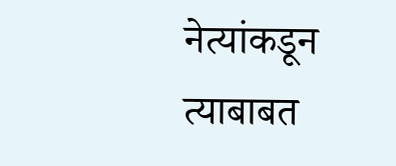नेत्यांकडून त्याबाबत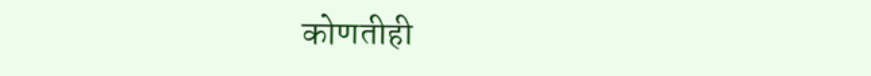कोणतीही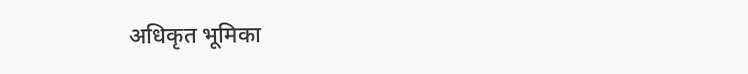अधिकृत भूमिका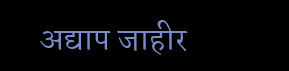अद्याप जाहीर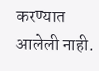करण्यात आलेली नाही.